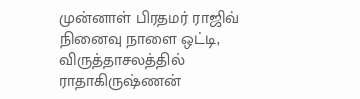முன்னாள் பிரதமர் ராஜிவ் நினைவு நாளை ஒட்டி, விருத்தாசலத்தில் ராதாகிருஷ்ணன்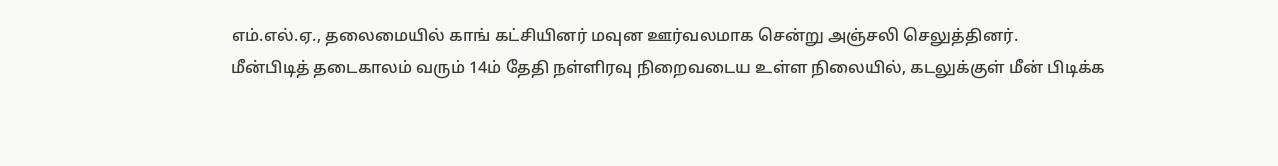எம்.எல்.ஏ., தலைமையில் காங் கட்சியினர் மவுன ஊர்வலமாக சென்று அஞ்சலி செலுத்தினர்.
மீன்பிடித் தடைகாலம் வரும் 14ம் தேதி நள்ளிரவு நிறைவடைய உள்ள நிலையில், கடலுக்குள் மீன் பிடிக்க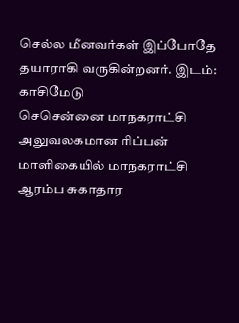செல்ல மீனவர்கள் இப்போதே தயாராகி வருகின்றனர். இடம்: காசிமேடு
செசென்னை மாநகராட்சி அலுவலகமான ரிப்பன் மாளிகையில் மாநகராட்சி ஆரம்ப சுகாதார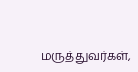மருத்துவர்கள்,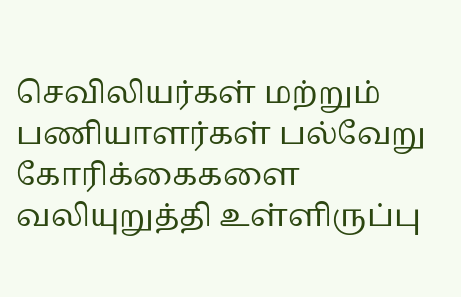செவிலியர்கள் மற்றும் பணியாளர்கள் பல்வேறு கோரிக்கைகளை வலியுறுத்தி உள்ளிருப்பு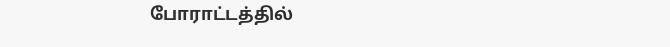போராட்டத்தில்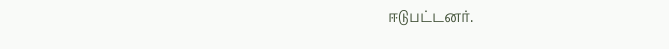ஈடுபட்டனர்.